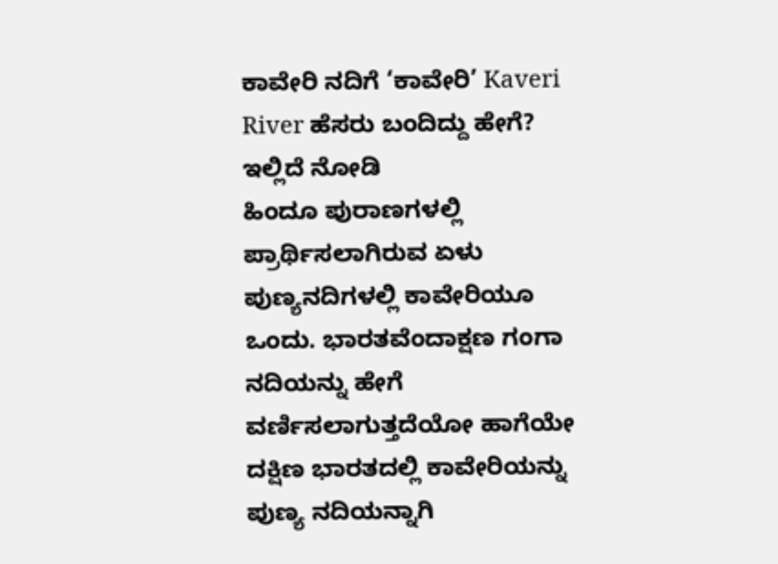ಕಾವೇರಿ ನದಿಗೆ ‘ಕಾವೇರಿ’ Kaveri River ಹೆಸರು ಬಂದಿದ್ದು ಹೇಗೆ? ಇಲ್ಲಿದೆ ನೋಡಿ
ಹಿಂದೂ ಪುರಾಣಗಳಲ್ಲಿ ಪ್ರಾರ್ಥಿಸಲಾಗಿರುವ ಏಳು ಪುಣ್ಯನದಿಗಳಲ್ಲಿ ಕಾವೇರಿಯೂ ಒಂದು. ಭಾರತವೆಂದಾಕ್ಷಣ ಗಂಗಾ ನದಿಯನ್ನು ಹೇಗೆ ವರ್ಣಿಸಲಾಗುತ್ತದೆಯೋ ಹಾಗೆಯೇ ದಕ್ಷಿಣ ಭಾರತದಲ್ಲಿ ಕಾವೇರಿಯನ್ನು ಪುಣ್ಯ ನದಿಯನ್ನಾಗಿ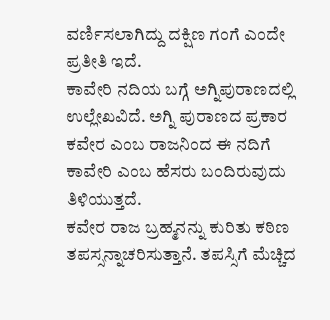ವರ್ಣಿಸಲಾಗಿದ್ದು ದಕ್ಷಿಣ ಗಂಗೆ ಎಂದೇ ಪ್ರತೀತಿ ಇದೆ.
ಕಾವೇರಿ ನದಿಯ ಬಗ್ಗೆ ಅಗ್ನಿಪುರಾಣದಲ್ಲಿ ಉಲ್ಲೇಖವಿದೆ. ಅಗ್ನಿ ಪುರಾಣದ ಪ್ರಕಾರ ಕವೇರ ಎಂಬ ರಾಜನಿಂದ ಈ ನದಿಗೆ ಕಾವೇರಿ ಎಂಬ ಹೆಸರು ಬಂದಿರುವುದು ತಿಳಿಯುತ್ತದೆ.
ಕವೇರ ರಾಜ ಬ್ರಹ್ಮನನ್ನು ಕುರಿತು ಕಠಿಣ ತಪಸ್ಸನ್ನಾಚರಿಸುತ್ತಾನೆ. ತಪಸ್ಸಿಗೆ ಮೆಚ್ಚಿದ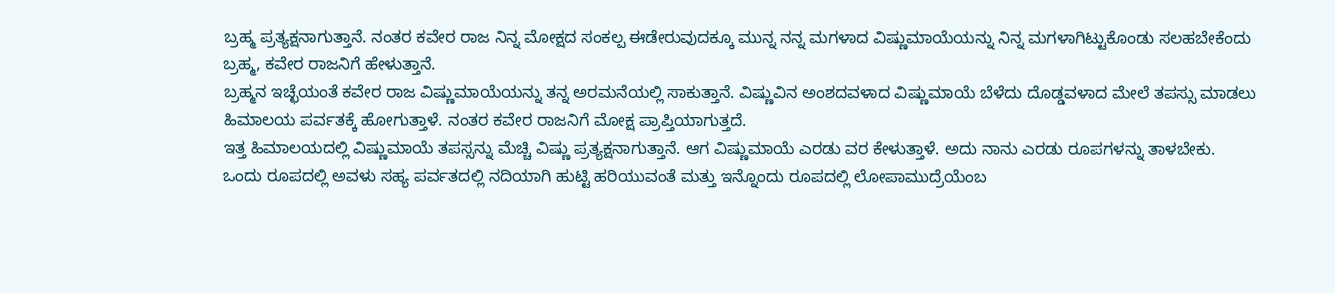ಬ್ರಹ್ಮ ಪ್ರತ್ಯಕ್ಷನಾಗುತ್ತಾನೆ. ನಂತರ ಕವೇರ ರಾಜ ನಿನ್ನ ಮೋಕ್ಷದ ಸಂಕಲ್ಪ ಈಡೇರುವುದಕ್ಕೂ ಮುನ್ನ ನನ್ನ ಮಗಳಾದ ವಿಷ್ಣುಮಾಯೆಯನ್ನು ನಿನ್ನ ಮಗಳಾಗಿಟ್ಟುಕೊಂಡು ಸಲಹಬೇಕೆಂದು ಬ್ರಹ್ಮ, ಕವೇರ ರಾಜನಿಗೆ ಹೇಳುತ್ತಾನೆ.
ಬ್ರಹ್ಮನ ಇಚ್ಛೆಯಂತೆ ಕವೇರ ರಾಜ ವಿಷ್ಣುಮಾಯೆಯನ್ನು ತನ್ನ ಅರಮನೆಯಲ್ಲಿ ಸಾಕುತ್ತಾನೆ. ವಿಷ್ಣುವಿನ ಅಂಶದವಳಾದ ವಿಷ್ಣುಮಾಯೆ ಬೆಳೆದು ದೊಡ್ಡವಳಾದ ಮೇಲೆ ತಪಸ್ಸು ಮಾಡಲು ಹಿಮಾಲಯ ಪರ್ವತಕ್ಕೆ ಹೋಗುತ್ತಾಳೆ. ನಂತರ ಕವೇರ ರಾಜನಿಗೆ ಮೋಕ್ಷ ಪ್ರಾಪ್ತಿಯಾಗುತ್ತದೆ.
ಇತ್ತ ಹಿಮಾಲಯದಲ್ಲಿ ವಿಷ್ಣುಮಾಯೆ ತಪಸ್ಸನ್ನು ಮೆಚ್ಚಿ ವಿಷ್ಣು ಪ್ರತ್ಯಕ್ಷನಾಗುತ್ತಾನೆ. ಆಗ ವಿಷ್ಣುಮಾಯೆ ಎರಡು ವರ ಕೇಳುತ್ತಾಳೆ. ಅದು ನಾನು ಎರಡು ರೂಪಗಳನ್ನು ತಾಳಬೇಕು.
ಒಂದು ರೂಪದಲ್ಲಿ ಅವಳು ಸಹ್ಯ ಪರ್ವತದಲ್ಲಿ ನದಿಯಾಗಿ ಹುಟ್ಟಿ ಹರಿಯುವಂತೆ ಮತ್ತು ಇನ್ನೊಂದು ರೂಪದಲ್ಲಿ ಲೋಪಾಮುದ್ರೆಯೆಂಬ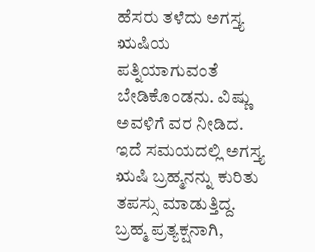ಹೆಸರು ತಳೆದು ಅಗಸ್ತ್ಯ ಋಷಿಯ ಪತ್ನಿಯಾಗುವಂತೆ ಬೇಡಿಕೊಂಡನು. ವಿಷ್ಣು ಅವಳಿಗೆ ವರ ನೀಡಿದ.
ಇದೆ ಸಮಯದಲ್ಲಿ ಅಗಸ್ತ್ಯ ಋಷಿ ಬ್ರಹ್ಮನನ್ನು ಕುರಿತು ತಪಸ್ಸು ಮಾಡುತ್ತಿದ್ದ. ಬ್ರಹ್ಮ ಪ್ರತ್ಯಕ್ಷನಾಗಿ,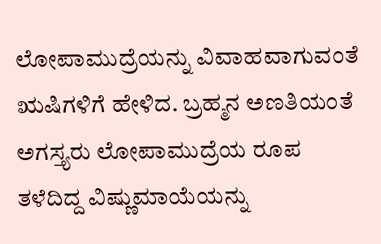ಲೋಪಾಮುದ್ರೆಯನ್ನು ವಿವಾಹವಾಗುವಂತೆ ಋಷಿಗಳಿಗೆ ಹೇಳಿದ. ಬ್ರಹ್ಮನ ಅಣತಿಯಂತೆ ಅಗಸ್ತ್ಯರು ಲೋಪಾಮುದ್ರೆಯ ರೂಪ ತಳೆದಿದ್ದ ವಿಷ್ಣುಮಾಯೆಯನ್ನು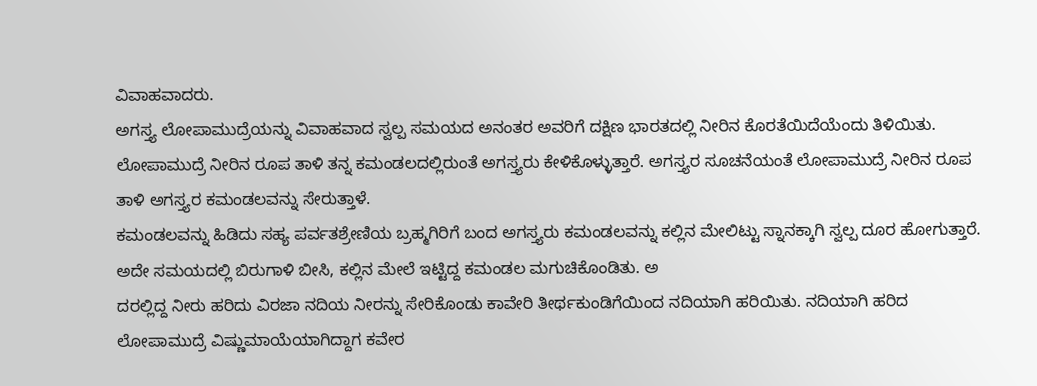ವಿವಾಹವಾದರು.
ಅಗಸ್ತ್ಯ ಲೋಪಾಮುದ್ರೆಯನ್ನು ವಿವಾಹವಾದ ಸ್ವಲ್ಪ ಸಮಯದ ಅನಂತರ ಅವರಿಗೆ ದಕ್ಷಿಣ ಭಾರತದಲ್ಲಿ ನೀರಿನ ಕೊರತೆಯಿದೆಯೆಂದು ತಿಳಿಯಿತು. ಲೋಪಾಮುದ್ರೆ ನೀರಿನ ರೂಪ ತಾಳಿ ತನ್ನ ಕಮಂಡಲದಲ್ಲಿರುಂತೆ ಅಗಸ್ತ್ಯರು ಕೇಳಿಕೊಳ್ಳುತ್ತಾರೆ. ಅಗಸ್ತ್ಯರ ಸೂಚನೆಯಂತೆ ಲೋಪಾಮುದ್ರೆ ನೀರಿನ ರೂಪ ತಾಳಿ ಅಗಸ್ತ್ಯರ ಕಮಂಡಲವನ್ನು ಸೇರುತ್ತಾಳೆ.
ಕಮಂಡಲವನ್ನು ಹಿಡಿದು ಸಹ್ಯ ಪರ್ವತಶ್ರೇಣಿಯ ಬ್ರಹ್ಮಗಿರಿಗೆ ಬಂದ ಅಗಸ್ತ್ಯರು ಕಮಂಡಲವನ್ನು ಕಲ್ಲಿನ ಮೇಲಿಟ್ಟು ಸ್ನಾನಕ್ಕಾಗಿ ಸ್ವಲ್ಪ ದೂರ ಹೋಗುತ್ತಾರೆ. ಅದೇ ಸಮಯದಲ್ಲಿ ಬಿರುಗಾಳಿ ಬೀಸಿ, ಕಲ್ಲಿನ ಮೇಲೆ ಇಟ್ಟಿದ್ದ ಕಮಂಡಲ ಮಗುಚಿಕೊಂಡಿತು. ಅ
ದರಲ್ಲಿದ್ದ ನೀರು ಹರಿದು ವಿರಜಾ ನದಿಯ ನೀರನ್ನು ಸೇರಿಕೊಂಡು ಕಾವೇರಿ ತೀರ್ಥಕುಂಡಿಗೆಯಿಂದ ನದಿಯಾಗಿ ಹರಿಯಿತು. ನದಿಯಾಗಿ ಹರಿದ ಲೋಪಾಮುದ್ರೆ ವಿಷ್ಣುಮಾಯೆಯಾಗಿದ್ದಾಗ ಕವೇರ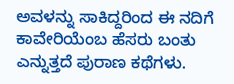ಅವಳನ್ನು ಸಾಕಿದ್ದರಿಂದ ಈ ನದಿಗೆ ಕಾವೇರಿಯೆಂಬ ಹೆಸರು ಬಂತು ಎನ್ನುತ್ತದೆ ಪುರಾಣ ಕಥೆಗಳು.